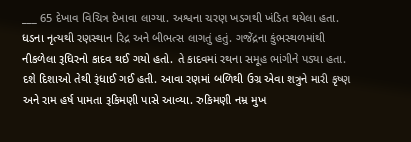___ 65 દેખાવ વિચિત્ર દેખાવા લાગ્યા. અશ્વના ચરણ ખડગથી ખંડિત થયેલા હતા. ધડના નૃત્યથી રણસ્થાન રિદ્ર અને બીભત્સ લાગતું હતું. ગજેંદ્રના કુંભસ્થળમાંથી નીકળેલા રૂધિરનો કાદવ થઈ ગયો હતો. તે કાદવમાં રથના સમૂહ ભાંગીને પડ્યા હતા. દશે દિશાઓ તેથી રૂંધાઈ ગઈ હતી. આવા રણમાં બળિથી ઉગ્ર એવા શત્રુને મારી કૃષ્ણ અને રામ હર્ષ પામતા રૂકિમણી પાસે આવ્યા. રુકિમણી નમ્ર મુખ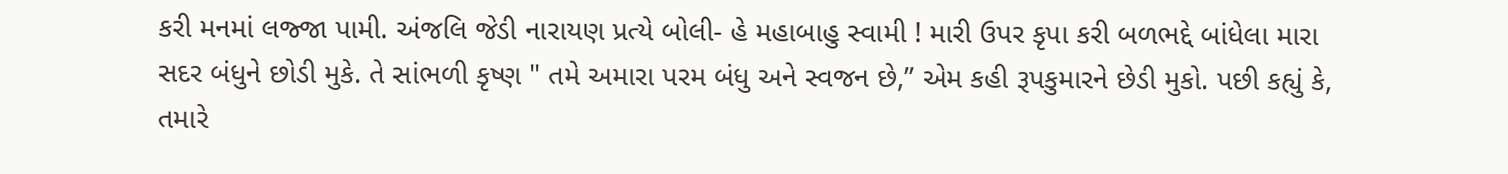કરી મનમાં લજ્જા પામી. અંજલિ જેડી નારાયણ પ્રત્યે બોલી- હે મહાબાહુ સ્વામી ! મારી ઉપર કૃપા કરી બળભદ્દે બાંધેલા મારા સદર બંધુને છોડી મુકે. તે સાંભળી કૃષ્ણ " તમે અમારા પરમ બંધુ અને સ્વજન છે,” એમ કહી રૂપકુમારને છેડી મુકો. પછી કહ્યું કે, તમારે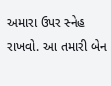અમારા ઉપર સ્નેહ રાખવો. આ તમારી બેન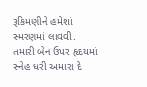રૂકિમણીને હમેશાં સ્મરણમાં લાવવી. તમારી બેન ઉપર હૃદયમાં સ્નેહ ધરી અમારા દે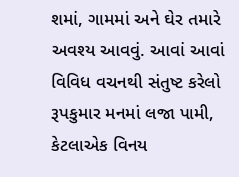શમાં, ગામમાં અને ઘેર તમારે અવશ્ય આવવું. આવાં આવાં વિવિધ વચનથી સંતુષ્ટ કરેલો રૂપકુમાર મનમાં લજા પામી, કેટલાએક વિનય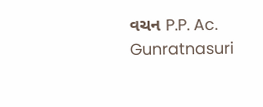વચન P.P. Ac. Gunratnasuri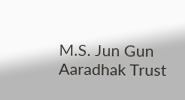M.S. Jun Gun Aaradhak Trust